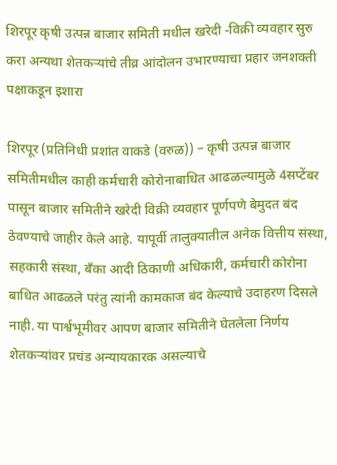शिरपूर कृषी उत्पन्न बाजार समिती मधील खरेदी -विक्री व्यवहार सुरु करा अन्यथा शेतकऱ्यांचे तीव्र आंदोलन उभारण्याचा प्रहार जनशक्ती पक्षाकडून इशारा

शिरपूर (प्रतिनिधी प्रशांत वाकडे (वरुळ)) – कृषी उत्पन्न बाजार समितीमधील काही कर्मचारी कोरोनाबाधित आढळल्यामुळे 4सप्टेंबर पासून बाजार समितीने खरेदी विक्री व्यवहार पूर्णपणे बेमुदत बंद ठेवण्याचे जाहीर केले आहे. यापूर्वी तालुक्यातील अनेक वित्तीय संस्था, सहकारी संस्था, बँका आदी ठिकाणी अधिकारी, कर्मचारी कोरोना बाधित आढळले परंतु त्यांनी कामकाज बंद केल्याचे उदाहरण दिसले नाही. या पार्श्वभूमीवर आपण बाजार समितीने घेतलेला निर्णय शेतकऱ्यांवर प्रचंड अन्यायकारक असल्याचे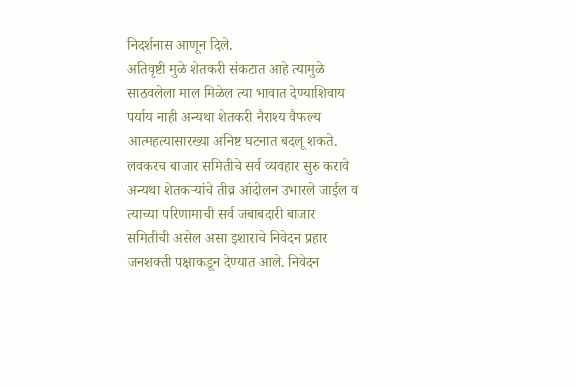निदर्शनास आणून दिले.
अतिवृष्टी मुळे शेतकरी संकटात आहे त्यामुळे साठवलेला माल मिळेल त्या भावात देण्याशिवाय पर्याय नाही अन्यथा शेतकरी नैराश्य वैफल्य आत्महत्यासारख्या अनिष्ट घटनात बदलू शकते. लवकरच बाजार समितीचे सर्व व्यवहार सुरु करावे अन्यथा शेतकऱ्यांचे तीव्र आंदोलन उभारले जाईल व त्याच्या परिणामाची सर्व जबाबदारी बाजार समितीची असेल असा इशाराचे निवेदन प्रहार जनशक्ती पक्षाकडून देण्यात आले. निवेदन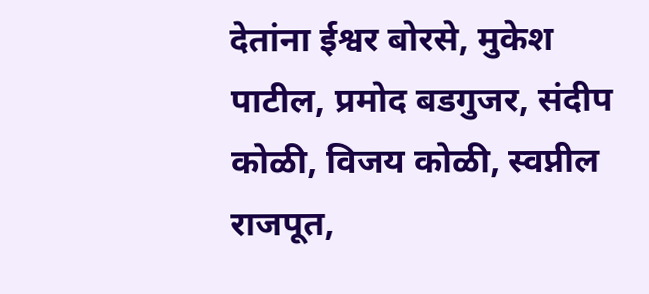देतांना ईश्वर बोरसे, मुकेश पाटील, प्रमोद बडगुजर, संदीप कोळी, विजय कोळी, स्वप्नील राजपूत,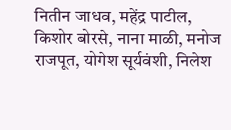नितीन जाधव, महेंद्र पाटील, किशोर बोरसे, नाना माळी, मनोज राजपूत, योगेश सूर्यवंशी, निलेश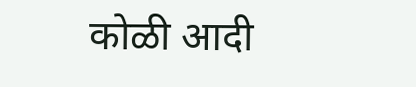कोळी आदी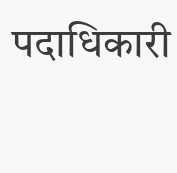पदाधिकारी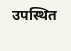उपस्थित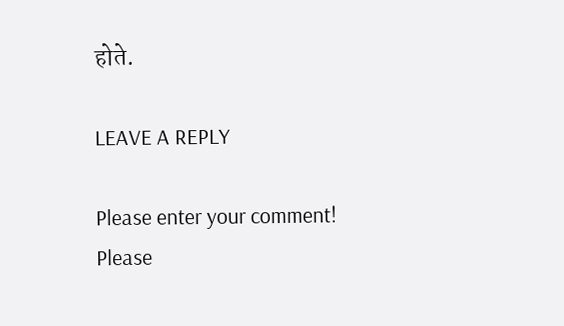होते.

LEAVE A REPLY

Please enter your comment!
Please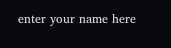enter your name here